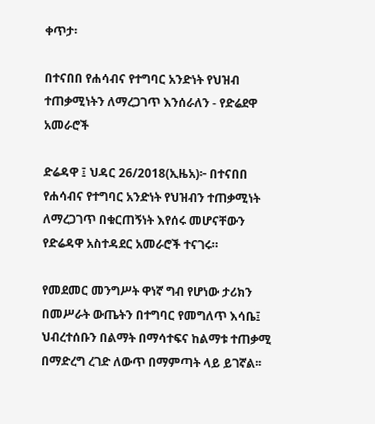ቀጥታ፡

በተናበበ የሐሳብና የተግባር አንድነት የህዝብ ተጠቃሚነትን ለማረጋገጥ እንሰራለን - የድሬደዋ አመራሮች

ድሬዳዋ ፤ ህዳር 26/2018(ኢዜአ)፦ በተናበበ የሐሳብና የተግባር አንድነት የህዝብን ተጠቃሚነት ለማረጋገጥ በቁርጠኝነት እየሰሩ መሆናቸውን የድሬዳዋ አስተዳደር አመራሮች ተናገሩ።

የመደመር መንግሥት ዋነኛ ግብ የሆነው ታሪክን በመሥራት ውጤትን በተግባር የመግለጥ እሳቤ፤ ህብረተሰቡን በልማት በማሳተፍና ከልማቱ ተጠቃሚ በማድረግ ረገድ ለውጥ በማምጣት ላይ ይገኛል፡፡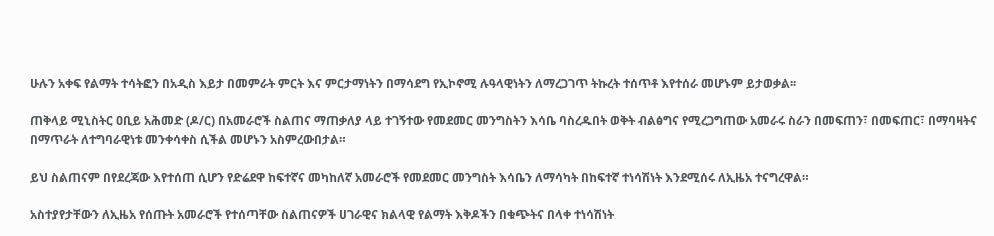ሁሉን አቀፍ የልማት ተሳትፎን በአዲስ እይታ በመምራት ምርት እና ምርታማነትን በማሳደግ የኢኮኖሚ ሉዓላዊነትን ለማረጋገጥ ትኩረት ተሰጥቶ እየተሰራ መሆኑም ይታወቃል፡፡

ጠቅላይ ሚኒስትር ዐቢይ አሕመድ (ዶ/ር) በአመራሮች ስልጠና ማጠቃለያ ላይ ተገኝተው የመደመር መንግስትን እሳቤ ባስረዱበት ወቅት ብልፅግና የሚረጋግጠው አመራሩ ስራን በመፍጠን፣ በመፍጠር፣ በማባዛትና በማጥራት ለተግባራዊነቱ መንቀሳቀስ ሲችል መሆኑን አስምረውበታል።

ይህ ስልጠናም በየደረጃው እየተሰጠ ሲሆን የድሬደዋ ከፍተኛና መካከለኛ አመራሮች የመደመር መንግስት እሳቤን ለማሳካት በከፍተኛ ተነሳሽነት እንደሚሰሩ ለኢዜአ ተናግረዋል።

አስተያየታቸውን ለኢዜአ የሰጡት አመራሮች የተሰጣቸው ስልጠናዎች ሀገራዊና ክልላዊ የልማት እቅዶችን በቁጭትና በላቀ ተነሳሽነት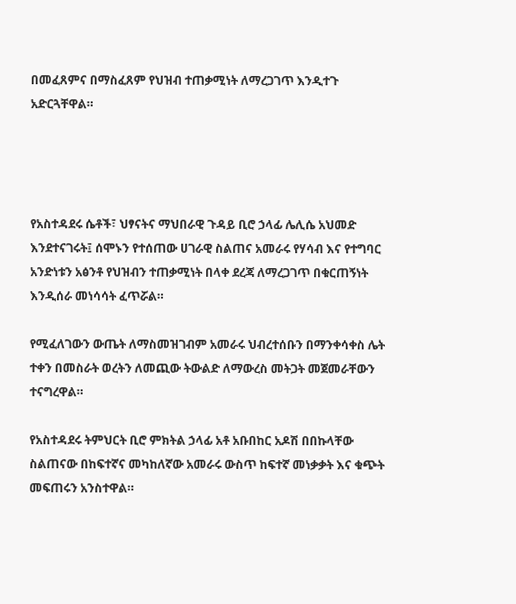በመፈጸምና በማስፈጸም የህዝብ ተጠቃሚነት ለማረጋገጥ እንዲተጉ አድርጓቸዋል።




የአስተዳደሩ ሴቶች፣ ህፃናትና ማህበራዊ ጉዳይ ቢሮ ኃላፊ ሌሊሴ አህመድ እንደተናገሩት፤ ሰሞኑን የተሰጠው ሀገራዊ ስልጠና አመራሩ የሃሳብ እና የተግባር አንድነቱን አፅንቶ የህዝብን ተጠቃሚነት በላቀ ደረጃ ለማረጋገጥ በቁርጠኝነት እንዲሰራ መነሳሳት ፈጥሯል።

የሚፈለገውን ውጤት ለማስመዝገብም አመራሩ ህብረተሰቡን በማንቀሳቀስ ሌት ተቀን በመስራት ወረትን ለመጪው ትውልድ ለማውረስ መትጋት መጀመራቸውን ተናግረዋል።

የአስተዳደሩ ትምህርት ቢሮ ምክትል ኃላፊ አቶ አቡበከር አዶሽ በበኩላቸው ስልጠናው በከፍተኛና መካከለኛው አመራሩ ውስጥ ከፍተኛ መነቃቃት እና ቁጭት መፍጠሩን አንስተዋል።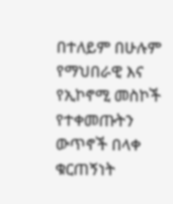በተለይም በሁሉም የማህበራዊ እና የኢኮኖሚ መስኮች የተቀመጡትን ውጥኖች በላቀ ቁርጠኝነት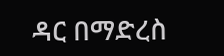ዳር በማድረስ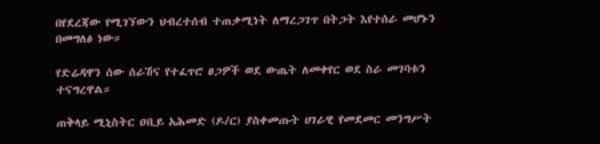በየደረጃው የሚገኘውን ህብረተሰብ ተጠቃሚነት ለማረጋገጥ በትጋት እየተሰራ መሆኑን በመግለፅ ነው።

የድሬዳዋን ሰው ሰራሽና የተፈጥሮ ፀጋዎች ወደ ውጤት ለመቀየር ወደ ስራ መገባቱን ተናግረዋል።

ጠቅላይ ሚኒስትር ዐቢይ አሕመድ (ዶ/ር) ያስቀመጡት ሀገራዊ የመደመር መንግሥት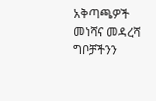አቅጣጫዎች መነሻና መዳረሻ ግቦቻችንን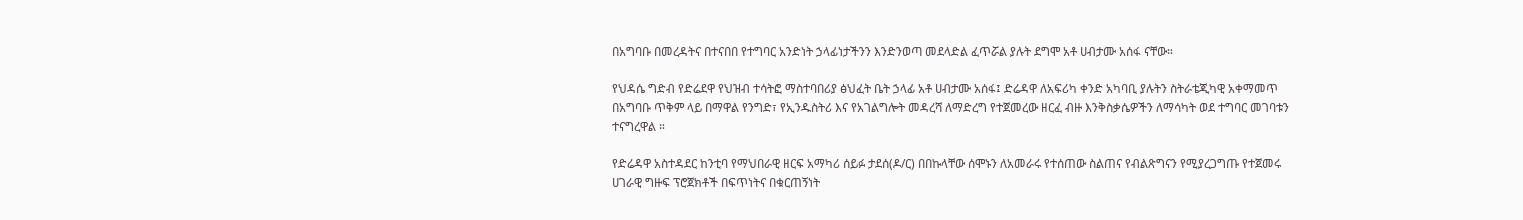በአግባቡ በመረዳትና በተናበበ የተግባር አንድነት ኃላፊነታችንን እንድንወጣ መደላድል ፈጥሯል ያሉት ደግሞ አቶ ሀብታሙ አሰፋ ናቸው።

የህዳሴ ግድብ የድሬደዋ የህዝብ ተሳትፎ ማስተባበሪያ ፅህፈት ቤት ኃላፊ አቶ ሀብታሙ አሰፋ፤ ድሬዳዋ ለአፍሪካ ቀንድ አካባቢ ያሉትን ስትራቴጂካዊ አቀማመጥ በአግባቡ ጥቅም ላይ በማዋል የንግድ፣ የኢንዱስትሪ እና የአገልግሎት መዳረሻ ለማድረግ የተጀመረው ዘርፈ ብዙ እንቅስቃሴዎችን ለማሳካት ወደ ተግባር መገባቱን ተናግረዋል ።

የድሬዳዋ አስተዳደር ከንቲባ የማህበራዊ ዘርፍ አማካሪ ሰይፉ ታደሰ(ዶ/ር) በበኩላቸው ሰሞኑን ለአመራሩ የተሰጠው ስልጠና የብልጽግናን የሚያረጋግጡ የተጀመሩ ሀገራዊ ግዙፍ ፕሮጀክቶች በፍጥነትና በቁርጠኝነት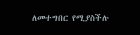ለመተግበር የሚያስችሉ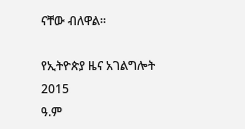ናቸው ብለዋል።

የኢትዮጵያ ዜና አገልግሎት
2015
ዓ.ም